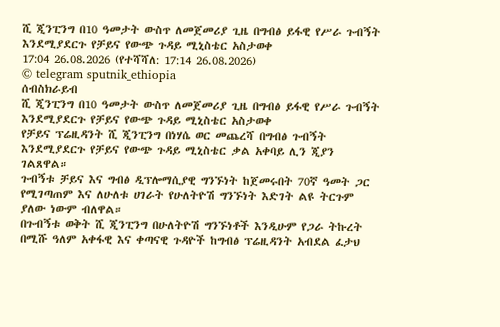ሺ ጂንፒንግ በ10 ዓመታት ውስጥ ለመጀመሪያ ጊዜ በግብፅ ይፋዊ የሥራ ጉብኝት እንደሚያደርጉ የቻይና የውጭ ጉዳይ ሚኒስቴር አስታወቀ
17:04 26.08.2026 (የተሻሻለ: 17:14 26.08.2026)
© telegram sputnik_ethiopia
ሰብስክራይብ
ሺ ጂንፒንግ በ10 ዓመታት ውስጥ ለመጀመሪያ ጊዜ በግብፅ ይፋዊ የሥራ ጉብኝት እንደሚያደርጉ የቻይና የውጭ ጉዳይ ሚኒስቴር አስታወቀ
የቻይና ፕሬዚዳንት ሺ ጂንፒንግ በነሃሴ ወር መጨረሻ በግብፅ ጉብኝት እንደሚያደርጉ የቻይና የውጭ ጉዳይ ሚኒስቴር ቃል አቀባይ ሊን ጂያን ገልጸዋል።
ጉብኝቱ ቻይና እና ግብፅ ዲፕሎማሲያዊ ግንኙነት ከጀመሩበት 70ኛ ዓመት ጋር የሚገጣጠም እና ለሁለቱ ሀገራት የሁለትዮሽ ግንኙነት እድገት ልዩ ትርጉም ያለው ነውም ብለዋል።
በጉብኝቱ ወቅት ሺ ጂንፒንግ በሁለትዮሽ ግንኙነቶች እንዲሁም የጋራ ትኩረት በሚሹ ዓለም አቀፋዊ እና ቀጣናዊ ጉዳዮች ከግብፅ ፕሬዚዳንት አብደል ፈታህ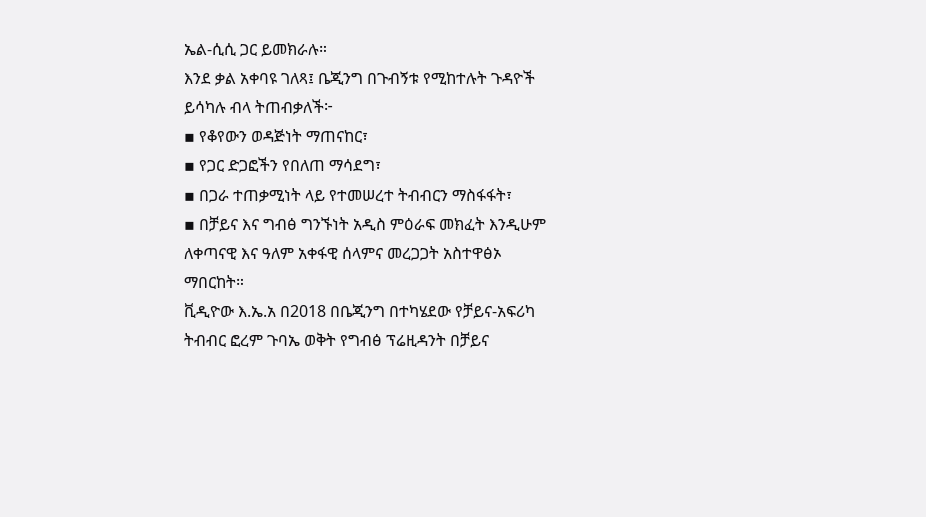ኤል-ሲሲ ጋር ይመክራሉ።
እንደ ቃል አቀባዩ ገለጻ፤ ቤጂንግ በጉብኝቱ የሚከተሉት ጉዳዮች ይሳካሉ ብላ ትጠብቃለች፦
▪ የቆየውን ወዳጅነት ማጠናከር፣
▪ የጋር ድጋፎችን የበለጠ ማሳደግ፣
▪ በጋራ ተጠቃሚነት ላይ የተመሠረተ ትብብርን ማስፋፋት፣
▪ በቻይና እና ግብፅ ግንኙነት አዲስ ምዕራፍ መክፈት እንዲሁም ለቀጣናዊ እና ዓለም አቀፋዊ ሰላምና መረጋጋት አስተዋፅኦ ማበርከት።
ቪዲዮው እ.ኤ.አ በ2018 በቤጂንግ በተካሄደው የቻይና-አፍሪካ ትብብር ፎረም ጉባኤ ወቅት የግብፅ ፕሬዚዳንት በቻይና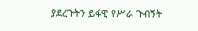ያደረጉትን ይፋዊ የሥራ ጉብኝት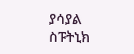ያሳያል
ስፑትኒክ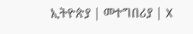ኢትዮጵያ | መተግበሪያ | X